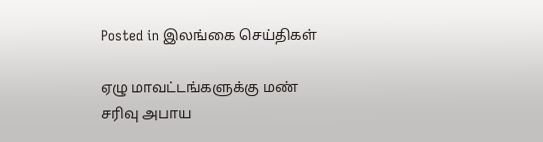Posted in இலங்கை செய்திகள்

ஏழு மாவட்டங்களுக்கு மண் சரிவு அபாய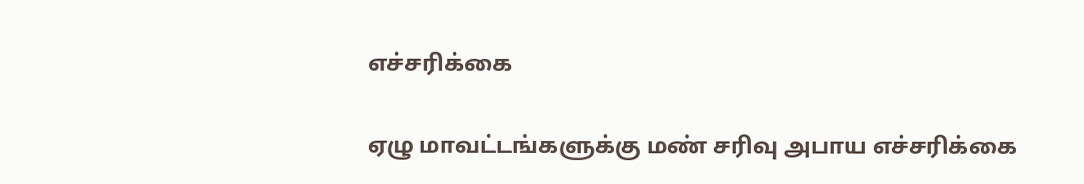எச்சரிக்கை

ஏழு மாவட்டங்களுக்கு மண் சரிவு அபாய எச்சரிக்கை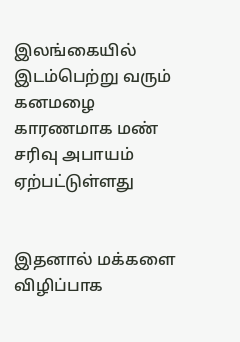இலங்கையில் இடம்பெற்று வரும் கனமழை காரணமாக மண் சரிவு அபாயம் ஏற்பட்டுள்ளது


இதனால் மக்களை விழிப்பாக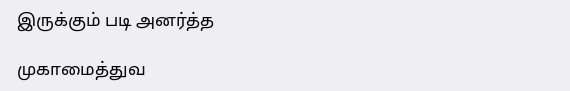இருக்கும் படி அனர்த்த

முகாமைத்துவ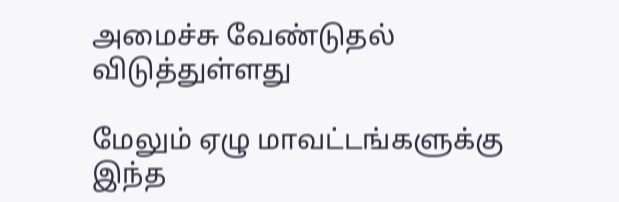அமைச்சு வேண்டுதல் விடுத்துள்ளது

மேலும் ஏழு மாவட்டங்களுக்கு இந்த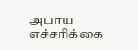அபாய எச்சரிக்கை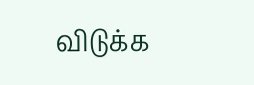விடுக்க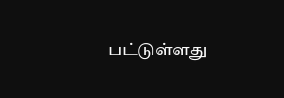பட்டுள்ளது